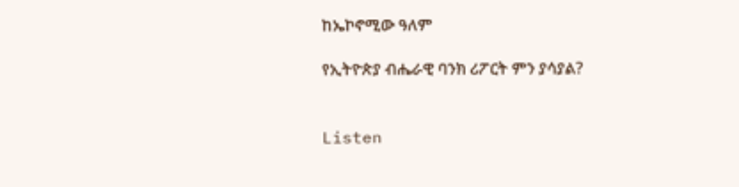ከኤኮኖሚው ዓለም

የኢትዮጵያ ብሔራዊ ባንክ ሪፖርት ምን ያሳያል?


Listen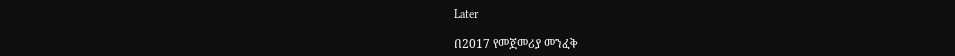Later

በ2017 የመጀመሪያ መንፈቅ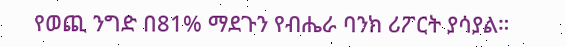የወጪ ንግድ በ81% ማደጉን የብሔራ ባንክ ሪፖርት ያሳያል።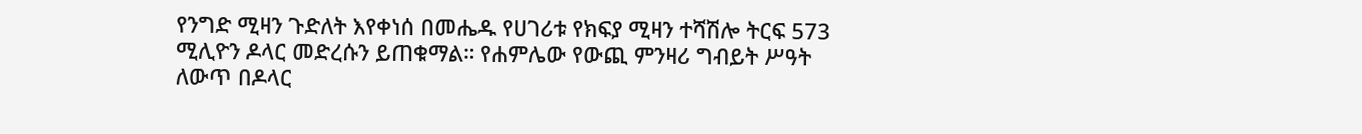የንግድ ሚዛን ጉድለት እየቀነሰ በመሔዱ የሀገሪቱ የክፍያ ሚዛን ተሻሽሎ ትርፍ 573 ሚሊዮን ዶላር መድረሱን ይጠቁማል። የሐምሌው የውጪ ምንዛሪ ግብይት ሥዓት ለውጥ በዶላር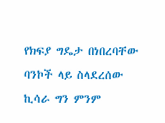የክፍያ ግዴታ በነበረባቸው ባንኮች ላይ ስላደረሰው ኪሳራ ግን ምንም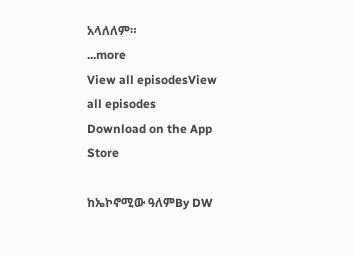አላለለም።
...more
View all episodesView all episodes
Download on the App Store

ከኤኮኖሚው ዓለምBy DW